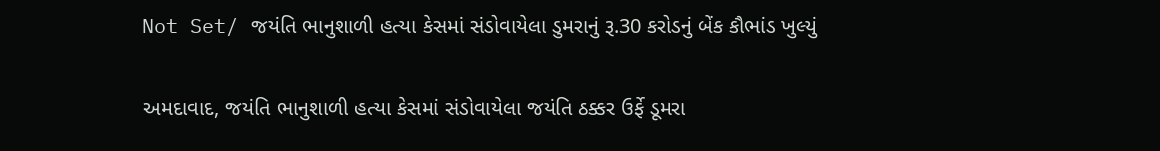Not Set/ જયંતિ ભાનુશાળી હત્યા કેસમાં સંડોવાયેલા ડુમરાનું રૂ.30 કરોડનું બેંક કૌભાંડ ખુલ્યું

અમદાવાદ, જયંતિ ભાનુશાળી હત્યા કેસમાં સંડોવાયેલા જયંતિ ઠક્કર ઉર્ફે ડૂમરા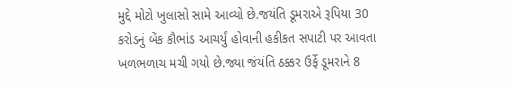મુદ્દે મોટો ખુલાસો સામે આવ્યો છે.જયંતિ ડૂમરાએ રૂપિયા 30 કરોડનું બેંક કૌભાંડ આચર્યું હોવાની હકીકત સપાટી પર આવતા ખળભળાચ મચી ગયો છે.જ્યા જંયંતિ ઠક્કર ઉર્ફે ડૂમરાને 8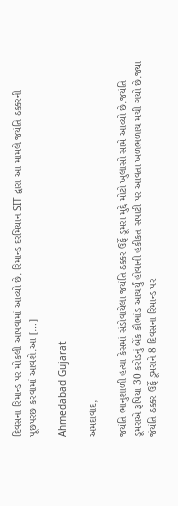દિવસના રિમાન્ડ પર મોકલી આપવામાં આવ્યો છે. રિમાન્ડ દરમિયાન SIT દ્વારા આ મામલે જયંતિ ઠક્કરની પૂછપરછ કરવામાં આવશે.આ […]

Ahmedabad Gujarat

અમદાવાદ,

જયંતિ ભાનુશાળી હત્યા કેસમાં સંડોવાયેલા જયંતિ ઠક્કર ઉર્ફે ડૂમરા મુદ્દે મોટો ખુલાસો સામે આવ્યો છે.જયંતિ ડૂમરાએ રૂપિયા 30 કરોડનું બેંક કૌભાંડ આચર્યું હોવાની હકીકત સપાટી પર આવતા ખળભળાચ મચી ગયો છે.જ્યા જંયંતિ ઠક્કર ઉર્ફે ડૂમરાને 8 દિવસના રિમાન્ડ પર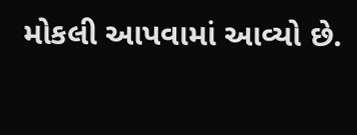મોકલી આપવામાં આવ્યો છે.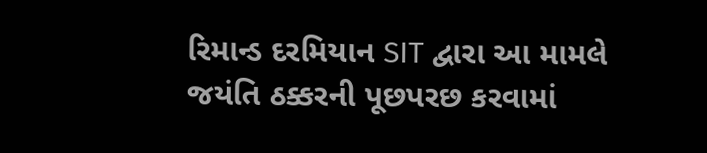રિમાન્ડ દરમિયાન SIT દ્વારા આ મામલે જયંતિ ઠક્કરની પૂછપરછ કરવામાં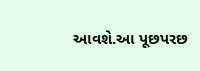આવશે.આ પૂછપરછ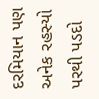દરમિયાન પણ અનેક રહસ્યો પરથી પડદો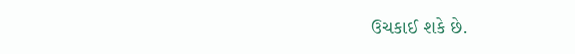ઉચકાઈ શકે છે.